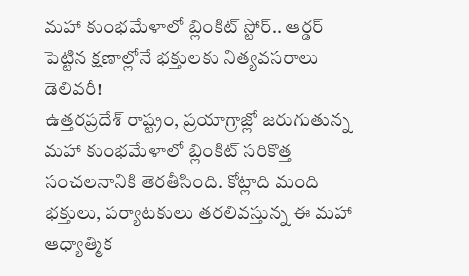మహా కుంభమేళాలో బ్లింకిట్ స్టోర్.. ఆర్డర్ పెట్టిన క్షణాల్లోనే భక్తులకు నిత్యవసరాలు డెలివరీ!
ఉత్తరప్రదేశ్ రాష్ట్రం, ప్రయాగ్రాజ్లో జరుగుతున్న మహా కుంభమేళాలో బ్లింకిట్ సరికొత్త సంచలనానికి తెరతీసింది. కోట్లాది మంది భక్తులు, పర్యాటకులు తరలివస్తున్న ఈ మహా ఆధ్యాత్మిక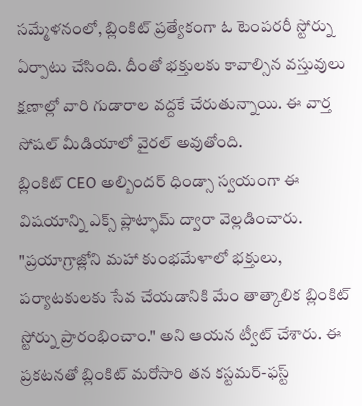సమ్మేళనంలో, బ్లింకిట్ ప్రత్యేకంగా ఓ టెంపరరీ స్టోర్ను ఏర్పాటు చేసింది. దీంతో భక్తులకు కావాల్సిన వస్తువులు క్షణాల్లో వారి గుడారాల వద్దకే చేరుతున్నాయి. ఈ వార్త సోషల్ మీడియాలో వైరల్ అవుతోంది.
బ్లింకిట్ CEO అల్బిందర్ ధిండ్సా స్వయంగా ఈ విషయాన్ని ఎక్స్ ప్లాట్ఫామ్ ద్వారా వెల్లడించారు. "ప్రయాగ్రాజ్లోని మహా కుంభమేళాలో భక్తులు, పర్యాటకులకు సేవ చేయడానికి మేం తాత్కాలిక బ్లింకిట్ స్టోర్ను ప్రారంభించాం." అని ఆయన ట్వీట్ చేశారు. ఈ ప్రకటనతో బ్లింకిట్ మరోసారి తన కస్టమర్-ఫస్ట్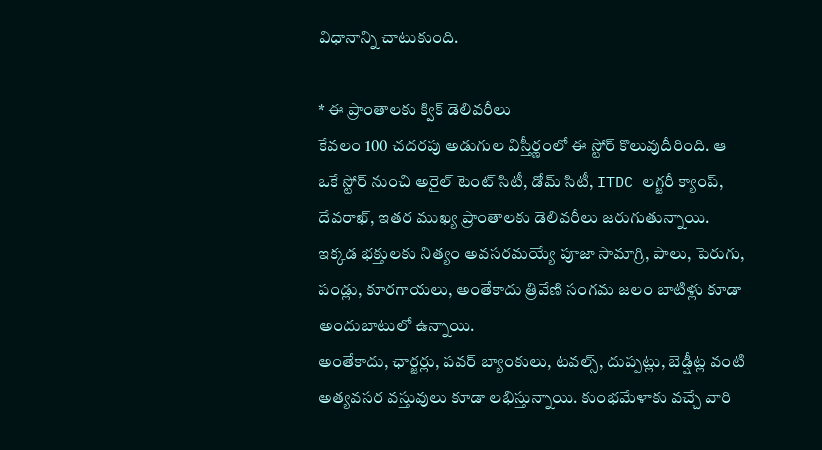విధానాన్ని చాటుకుంది.

* ఈ ప్రాంతాలకు క్విక్ డెలివరీలు
కేవలం 100 చదరపు అడుగుల విస్తీర్ణంలో ఈ స్టోర్ కొలువుదీరింది. ఆ ఒకే స్టోర్ నుంచి అరైల్ టెంట్ సిటీ, డోమ్ సిటీ, ITDC లగ్జరీ క్యాంప్, దేవరాఖ్, ఇతర ముఖ్య ప్రాంతాలకు డెలివరీలు జరుగుతున్నాయి. ఇక్కడ భక్తులకు నిత్యం అవసరమయ్యే పూజా సామాగ్రి, పాలు, పెరుగు, పండ్లు, కూరగాయలు, అంతేకాదు త్రివేణి సంగమ జలం బాటిళ్లు కూడా అందుబాటులో ఉన్నాయి.
అంతేకాదు, ఛార్జర్లు, పవర్ బ్యాంకులు, టవల్స్, దుప్పట్లు, బెడ్షీట్ల వంటి అత్యవసర వస్తువులు కూడా లభిస్తున్నాయి. కుంభమేళాకు వచ్చే వారి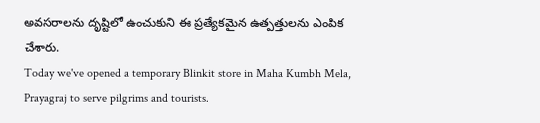అవసరాలను దృష్టిలో ఉంచుకుని ఈ ప్రత్యేకమైన ఉత్పత్తులను ఎంపిక చేశారు.
Today we've opened a temporary Blinkit store in Maha Kumbh Mela, Prayagraj to serve pilgrims and tourists.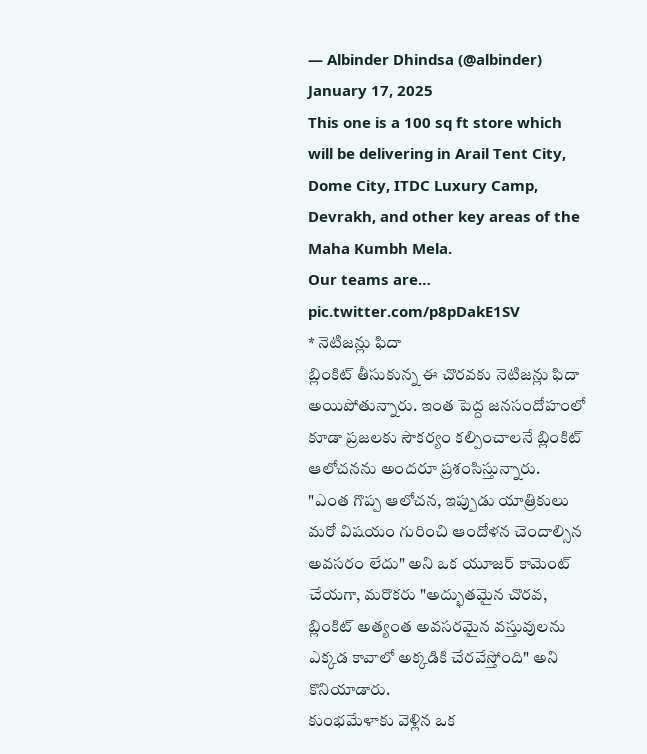— Albinder Dhindsa (@albinder) January 17, 2025
This one is a 100 sq ft store which will be delivering in Arail Tent City, Dome City, ITDC Luxury Camp, Devrakh, and other key areas of the Maha Kumbh Mela.
Our teams are… pic.twitter.com/p8pDakE1SV
* నెటిజన్లు ఫిదా
బ్లింకిట్ తీసుకున్న ఈ చొరవకు నెటిజన్లు ఫిదా అయిపోతున్నారు. ఇంత పెద్ద జనసందోహంలో కూడా ప్రజలకు సౌకర్యం కల్పించాలనే బ్లింకిట్ ఆలోచనను అందరూ ప్రశంసిస్తున్నారు.
"ఎంత గొప్ప ఆలోచన, ఇప్పుడు యాత్రికులు మరో విషయం గురించి ఆందోళన చెందాల్సిన అవసరం లేదు" అని ఒక యూజర్ కామెంట్ చేయగా, మరొకరు "అద్భుతమైన చొరవ, బ్లింకిట్ అత్యంత అవసరమైన వస్తువులను ఎక్కడ కావాలో అక్కడికి చేరవేస్తోంది" అని కొనియాడారు.
కుంభమేళాకు వెళ్లిన ఒక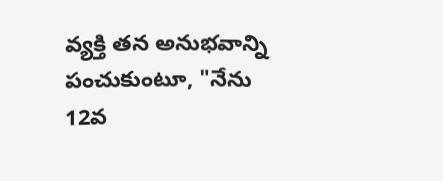వ్యక్తి తన అనుభవాన్ని పంచుకుంటూ, "నేను 12వ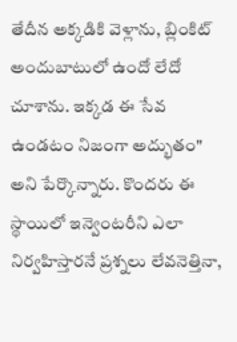తేదీన అక్కడికి వెళ్లాను, బ్లింకిట్ అందుబాటులో ఉందో లేదో చూశాను. ఇక్కడ ఈ సేవ ఉండటం నిజంగా అద్భుతం" అని పేర్కొన్నారు. కొందరు ఈ స్థాయిలో ఇన్వెంటరీని ఎలా నిర్వహిస్తారనే ప్రశ్నలు లేవనెత్తినా,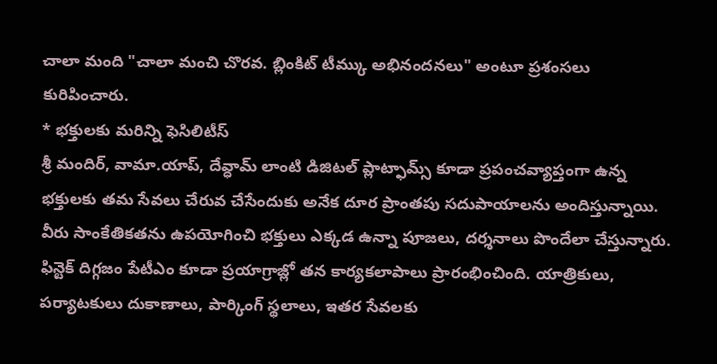చాలా మంది "చాలా మంచి చొరవ. బ్లింకిట్ టీమ్కు అభినందనలు" అంటూ ప్రశంసలు కురిపించారు.
* భక్తులకు మరిన్ని ఫెసిలిటీస్
శ్రీ మందిర్, వామా.యాప్, దేవ్ధామ్ లాంటి డిజిటల్ ప్లాట్ఫామ్స్ కూడా ప్రపంచవ్యాప్తంగా ఉన్న భక్తులకు తమ సేవలు చేరువ చేసేందుకు అనేక దూర ప్రాంతపు సదుపాయాలను అందిస్తున్నాయి. వీరు సాంకేతికతను ఉపయోగించి భక్తులు ఎక్కడ ఉన్నా పూజలు, దర్శనాలు పొందేలా చేస్తున్నారు.
ఫిన్టెక్ దిగ్గజం పేటీఎం కూడా ప్రయాగ్రాజ్లో తన కార్యకలాపాలు ప్రారంభించింది. యాత్రికులు, పర్యాటకులు దుకాణాలు, పార్కింగ్ స్థలాలు, ఇతర సేవలకు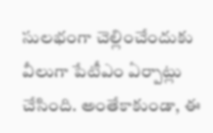సులభంగా చెల్లించేందుకు వీలుగా పేటీఎం ఏర్పాట్లు చేసింది. అంతేకాకుండా, ఈ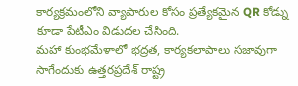కార్యక్రమంలోని వ్యాపారుల కోసం ప్రత్యేకమైన QR కోడ్ను కూడా పేటీఎం విడుదల చేసింది.
మహా కుంభమేళాలో భద్రత, కార్యకలాపాలు సజావుగా సాగేందుకు ఉత్తరప్రదేశ్ రాష్ట్ర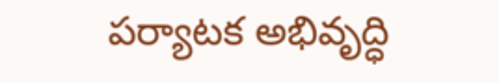పర్యాటక అభివృద్ధి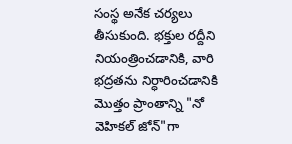సంస్థ అనేక చర్యలు తీసుకుంది. భక్తుల రద్దీని నియంత్రించడానికి, వారి భద్రతను నిర్ధారించడానికి మొత్తం ప్రాంతాన్ని "నో వెహికల్ జోన్"గా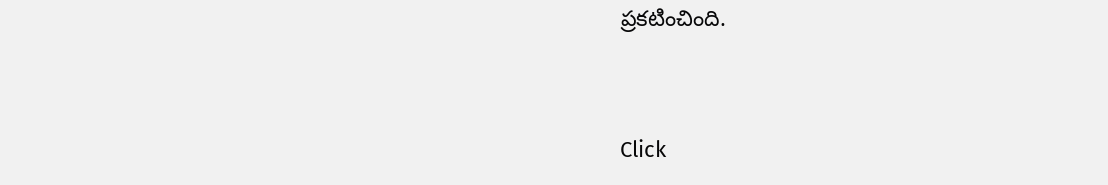ప్రకటించింది.


Click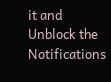it and Unblock the Notifications